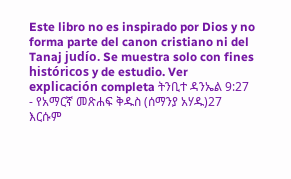Este libro no es inspirado por Dios y no forma parte del canon cristiano ni del Tanaj judío. Se muestra solo con fines históricos y de estudio. Ver explicación completa ትንቢተ ዳንኤል 9:27 - የአማርኛ መጽሐፍ ቅዱስ (ሰማንያ አሃዱ)27 እርሱም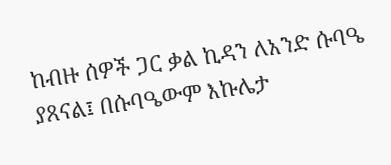ከብዙ ሰዎች ጋር ቃል ኪዳን ለአንድ ሱባዔ ያጸናል፤ በሱባዔውም እኩሌታ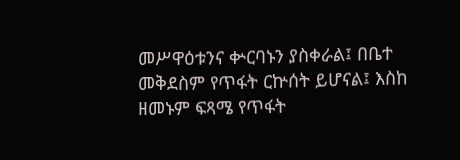መሥዋዕቱንና ቍርባኑን ያስቀራል፤ በቤተ መቅደስም የጥፋት ርኵሰት ይሆናል፤ እስከ ዘመኑም ፍጻሜ የጥፋት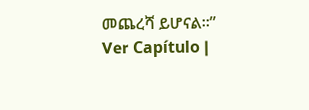መጨረሻ ይሆናል።” Ver Capítulo |